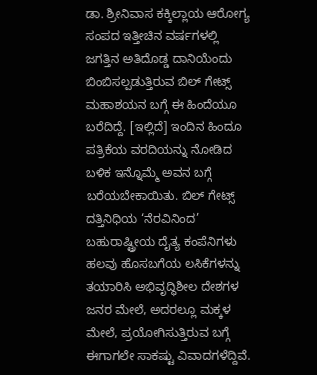ಡಾ. ಶ್ರೀನಿವಾಸ ಕಕ್ಕಿಲ್ಲಾಯ ಆರೋಗ್ಯ ಸಂಪದ ಇತ್ತೀಚಿನ ವರ್ಷಗಳಲ್ಲಿ ಜಗತ್ತಿನ ಅತಿದೊಡ್ಡ ದಾನಿಯೆಂದು ಬಿಂಬಿಸಲ್ಪಡುತ್ತಿರುವ ಬಿಲ್ ಗೇಟ್ಸ್ ಮಹಾಶಯನ ಬಗ್ಗೆ ಈ ಹಿಂದೆಯೂ ಬರೆದಿದ್ದೆ. [ಇಲ್ಲಿದೆ] ಇಂದಿನ ಹಿಂದೂ ಪತ್ರಿಕೆಯ ವರದಿಯನ್ನು ನೋಡಿದ ಬಳಿಕ ಇನ್ನೊಮ್ಮೆ ಅವನ ಬಗ್ಗೆ ಬರೆಯಬೇಕಾಯಿತು. ಬಿಲ್ ಗೇಟ್ಸ್ ದತ್ತಿನಿಧಿಯ ‘ನೆರವಿನಿಂದ’ ಬಹುರಾಷ್ಟ್ರೀಯ ದೈತ್ಯ ಕಂಪೆನಿಗಳು ಹಲವು ಹೊಸಬಗೆಯ ಲಸಿಕೆಗಳನ್ನು ತಯಾರಿಸಿ ಅಭಿವೃದ್ಧಿಶೀಲ ದೇಶಗಳ ಜನರ ಮೇಲೆ, ಅದರಲ್ಲೂ ಮಕ್ಕಳ ಮೇಲೆ, ಪ್ರಯೋಗಿಸುತ್ತಿರುವ ಬಗ್ಗೆ ಈಗಾಗಲೇ ಸಾಕಷ್ಟು ವಿವಾದಗಳೆದ್ದಿವೆ.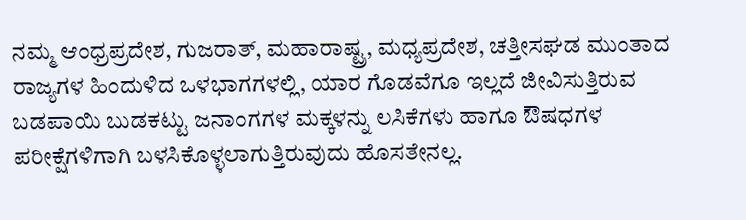ನಮ್ಮ ಆಂಧ್ರಪ್ರದೇಶ, ಗುಜರಾತ್, ಮಹಾರಾಷ್ಟ್ರ, ಮಧ್ಯಪ್ರದೇಶ, ಚತ್ತೀಸಘಡ ಮುಂತಾದ ರಾಜ್ಯಗಳ ಹಿಂದುಳಿದ ಒಳಭಾಗಗಳಲ್ಲಿ, ಯಾರ ಗೊಡವೆಗೂ ಇಲ್ಲದೆ ಜೀವಿಸುತ್ತಿರುವ ಬಡಪಾಯಿ ಬುಡಕಟ್ಟು ಜನಾಂಗಗಳ ಮಕ್ಕಳನ್ನು ಲಸಿಕೆಗಳು ಹಾಗೂ ಔಷಧಗಳ ಪರೀಕ್ಷೆಗಳಿಗಾಗಿ ಬಳಸಿಕೊಳ್ಳಲಾಗುತ್ತಿರುವುದು ಹೊಸತೇನಲ್ಲ.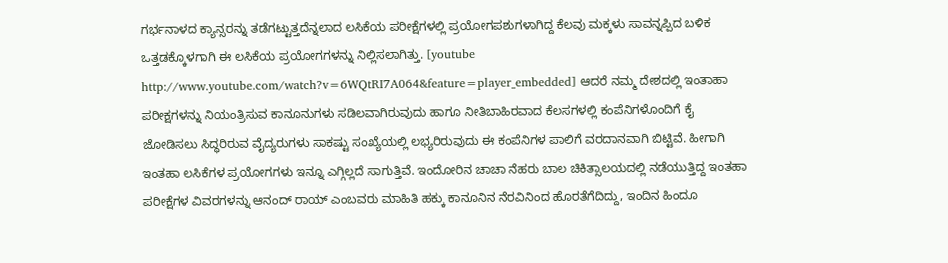ಗರ್ಭನಾಳದ ಕ್ಯಾನ್ಸರನ್ನು ತಡೆಗಟ್ಟುತ್ತದೆನ್ನಲಾದ ಲಸಿಕೆಯ ಪರೀಕ್ಷೆಗಳಲ್ಲಿ ಪ್ರಯೋಗಪಶುಗಳಾಗಿದ್ದ ಕೆಲವು ಮಕ್ಕಳು ಸಾವನ್ನಪ್ಪಿದ ಬಳಿಕ ಒತ್ತಡಕ್ಕೊಳಗಾಗಿ ಈ ಲಸಿಕೆಯ ಪ್ರಯೋಗಗಳನ್ನು ನಿಲ್ಲಿಸಲಾಗಿತ್ತು. [youtube http://www.youtube.com/watch?v=6WQtRI7A064&feature=player_embedded] ಆದರೆ ನಮ್ಮ ದೇಶದಲ್ಲಿ ಇಂತಾಹಾ ಪರೀಕ್ಷಗಳನ್ನು ನಿಯಂತ್ರಿಸುವ ಕಾನೂನುಗಳು ಸಡಿಲವಾಗಿರುವುದು ಹಾಗೂ ನೀತಿಬಾಹಿರವಾದ ಕೆಲಸಗಳಲ್ಲಿ ಕಂಪೆನಿಗಳೊಂದಿಗೆ ಕೈ ಜೋಡಿಸಲು ಸಿದ್ಧರಿರುವ ವೈದ್ಯರುಗಳು ಸಾಕಷ್ಟು ಸಂಖ್ಯೆಯಲ್ಲಿ ಲಭ್ಯರಿರುವುದು ಈ ಕಂಪೆನಿಗಳ ಪಾಲಿಗೆ ವರದಾನವಾಗಿ ಬಿಟ್ಟಿವೆ. ಹೀಗಾಗಿ ಇಂತಹಾ ಲಸಿಕೆಗಳ ಪ್ರಯೋಗಗಳು ಇನ್ನೂ ಎಗ್ಗಿಲ್ಲದೆ ಸಾಗುತ್ತಿವೆ. ಇಂದೋರಿನ ಚಾಚಾ ನೆಹರು ಬಾಲ ಚಿಕಿತ್ಸಾಲಯದಲ್ಲಿ ನಡೆಯುತ್ತಿದ್ದ ಇಂತಹಾ ಪರೀಕ್ಷೆಗಳ ವಿವರಗಳನ್ನು ಆನಂದ್ ರಾಯ್ ಎಂಬವರು ಮಾಹಿತಿ ಹಕ್ಕು ಕಾನೂನಿನ ನೆರವಿನಿಂದ ಹೊರತೆಗೆದಿದ್ದು, ಇಂದಿನ ಹಿಂದೂ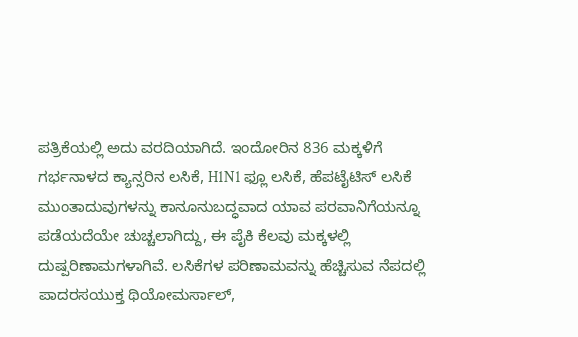ಪತ್ರಿಕೆಯಲ್ಲಿ ಅದು ವರದಿಯಾಗಿದೆ. ಇಂದೋರಿನ 836 ಮಕ್ಕಳಿಗೆ ಗರ್ಭನಾಳದ ಕ್ಯಾನ್ಸರಿನ ಲಸಿಕೆ, H1N1 ಫ್ಲೂ ಲಸಿಕೆ, ಹೆಪಟೈಟಿಸ್ ಲಸಿಕೆ ಮುಂತಾದುವುಗಳನ್ನು ಕಾನೂನುಬದ್ಧವಾದ ಯಾವ ಪರವಾನಿಗೆಯನ್ನೂ ಪಡೆಯದೆಯೇ ಚುಚ್ಚಲಾಗಿದ್ದು, ಈ ಪೈಕಿ ಕೆಲವು ಮಕ್ಕಳಲ್ಲಿ ದುಷ್ಪರಿಣಾಮಗಳಾಗಿವೆ. ಲಸಿಕೆಗಳ ಪರಿಣಾಮವನ್ನು ಹೆಚ್ಚಿಸುವ ನೆಪದಲ್ಲಿ ಪಾದರಸಯುಕ್ತ ಥಿಯೋಮರ್ಸಾಲ್,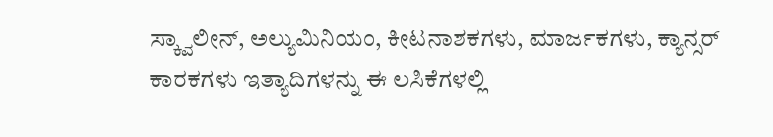ಸ್ಕ್ವಾಲೀನ್, ಅಲ್ಯುಮಿನಿಯಂ, ಕೀಟನಾಶಕಗಳು, ಮಾರ್ಜಕಗಳು, ಕ್ಯಾನ್ಸರ್ ಕಾರಕಗಳು ಇತ್ಯಾದಿಗಳನ್ನು ಈ ಲಸಿಕೆಗಳಲ್ಲಿ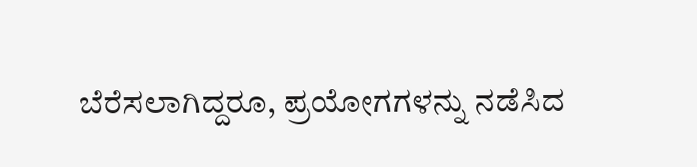ಬೆರೆಸಲಾಗಿದ್ದರೂ, ಪ್ರಯೋಗಗಳನ್ನು ನಡೆಸಿದ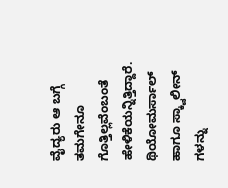ವೈದ್ಯರು ಆ ಬಗ್ಗೆ ತಮಗೇನೂ ಗೊತ್ತಿಲ್ಲವೆಂಬಂತೆ ಹೇಳಿಕೆಯನ್ನಿತ್ತಿದ್ದಾರೆ. ಥಿಯೋಮರ್ಸಾಲ್ ಹಾಗೂ ಸ್ಕ್ವಾಲೀನ್ ಗಳನ್ನು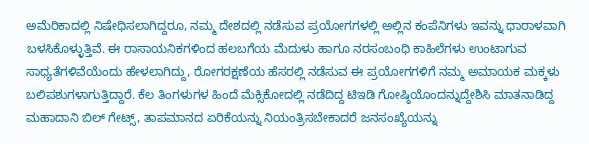ಅಮೆರಿಕಾದಲ್ಲಿ ನಿಷೇಧಿಸಲಾಗಿದ್ದರೂ, ನಮ್ಮ ದೇಶದಲ್ಲಿ ನಡೆಸುವ ಪ್ರಯೋಗಗಳಲ್ಲಿ ಅಲ್ಲಿನ ಕಂಪೆನಿಗಳು ಇವನ್ನು ಧಾರಾಳವಾಗಿ ಬಳಸಿಕೊಳ್ಳುತ್ತಿವೆ. ಈ ರಾಸಾಯನಿಕಗಳಿಂದ ಹಲಬಗೆಯ ಮೆದುಳು ಹಾಗೂ ನರಸಂಬಂಧಿ ಕಾಹಿಲೆಗಳು ಉಂಟಾಗುವ ಸಾಧ್ಯತೆಗಳಿವೆಯೆಂದು ಹೇಳಲಾಗಿದ್ದು, ರೋಗರಕ್ಷಣೆಯ ಹೆಸರಲ್ಲಿ ನಡೆಸುವ ಈ ಪ್ರಯೋಗಗಳಿಗೆ ನಮ್ಮ ಅಮಾಯಕ ಮಕ್ಕಳು ಬಲಿಪಶುಗಳಾಗುತ್ತಿದ್ದಾರೆ. ಕೆಲ ತಿಂಗಳುಗಳ ಹಿಂದೆ ಮೆಕ್ಸಿಕೋದಲ್ಲಿ ನಡೆದಿದ್ದ ಟಿಇಡಿ ಗೋಷ್ಠಿಯೊಂದನ್ನುದ್ದೇಶಿಸಿ ಮಾತನಾಡಿದ್ದ ಮಹಾದಾನಿ ಬಿಲ್ ಗೇಟ್ಸ್, ತಾಪಮಾನದ ಏರಿಕೆಯನ್ನು ನಿಯಂತ್ರಿಸಬೇಕಾದರೆ ಜನಸಂಖ್ಯೆಯನ್ನು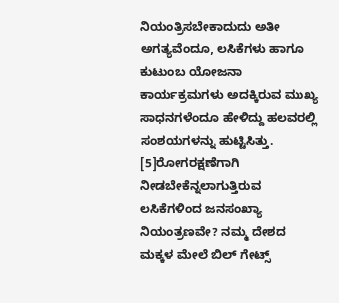ನಿಯಂತ್ರಿಸಬೇಕಾದುದು ಅತೀ ಅಗತ್ಯವೆಂದೂ, ಲಸಿಕೆಗಳು ಹಾಗೂ ಕುಟುಂಬ ಯೋಜನಾ ಕಾರ್ಯಕ್ರಮಗಳು ಅದಕ್ಕಿರುವ ಮುಖ್ಯ ಸಾಧನಗಳೆಂದೂ ಹೇಳಿದ್ದು ಹಲವರಲ್ಲಿ ಸಂಶಯಗಳನ್ನು ಹುಟ್ಟಿಸಿತ್ತು. [5]ರೋಗರಕ್ಷಣೆಗಾಗಿ ನೀಡಬೇಕೆನ್ನಲಾಗುತ್ತಿರುವ ಲಸಿಕೆಗಳಿಂದ ಜನಸಂಖ್ಯಾ ನಿಯಂತ್ರಣವೇ? ನಮ್ಮ ದೇಶದ ಮಕ್ಕಳ ಮೇಲೆ ಬಿಲ್ ಗೇಟ್ಸ್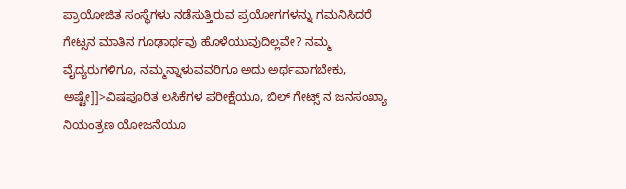ಪ್ರಾಯೋಜಿತ ಸಂಸ್ಥೆಗಳು ನಡೆಸುತ್ತಿರುವ ಪ್ರಯೋಗಗಳನ್ನು ಗಮನಿಸಿದರೆ ಗೇಟ್ಸನ ಮಾತಿನ ಗೂಢಾರ್ಥವು ಹೊಳೆಯುವುದಿಲ್ಲವೇ? ನಮ್ಮ ವೈದ್ಯರುಗಳಿಗೂ, ನಮ್ಮನ್ನಾಳುವವರಿಗೂ ಅದು ಅರ್ಥವಾಗಬೇಕು, ಅಷ್ಟೇ]]>ವಿಷಪೂರಿತ ಲಸಿಕೆಗಳ ಪರೀಕ್ಷೆಯೂ, ಬಿಲ್ ಗೇಟ್ಸ್ ನ ಜನಸಂಖ್ಯಾ ನಿಯಂತ್ರಣ ಯೋಜನೆಯೂ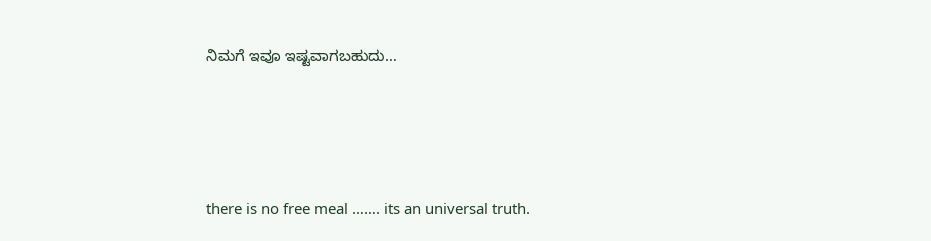ನಿಮಗೆ ಇವೂ ಇಷ್ಟವಾಗಬಹುದು…





there is no free meal ……. its an universal truth.